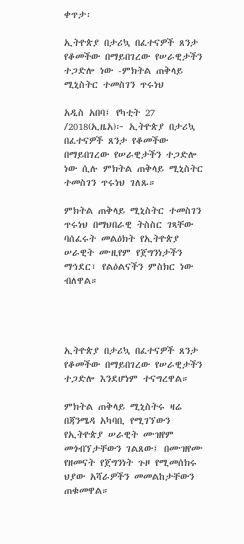ቀጥታ፡

ኢትዮጵያ በታሪኳ በፈተናዎች ጸንታ የቆመችው በማይበገረው የሠራዊታችን ተጋድሎ ነው -ምክትል ጠቅላይ ሚኒስትር ተመስገን ጥሩነህ

አዲስ አበባ፤ የካቲት 27 /2018(ኢዜአ)፦ ኢትዮጵያ በታሪኳ በፈተናዎች ጸንታ የቆመችው በማይበገረው የሠራዊታችን ተጋድሎ ነው ሲሉ ምክትል ጠቅላይ ሚኒስትር ተመስገን ጥሩነህ ገለጹ።

ምክትል ጠቅላይ ሚኒስትር ተመስገን ጥሩነህ በማህበራዊ ትስስር ገጻቸው ባሰፈሩት መልዕክት የኢትዮጵያ ሠራዊት ሙዚየም የጀግንነታችን ማኅደር፣ የልዕልናችን ምስክር ነው ብለዋል።




ኢትዮጵያ በታሪኳ በፈተናዎች ጸንታ የቆመችው በማይበገረው የሠራዊታችን ተጋድሎ እንደሆነም ተናግረዋል።

ምክትል ጠቅላይ ሚኒስትሩ ዛሬ በጃንሜዳ አካባቢ የሚገኘውን የኢትዮጵያ ሠራዊት ሙዝየም መጎብኘታቸውን ገልጸው፤ በሙዝየሙ የዘመናት የጀግንነት ጉዞ የሚመሰክሩ ህያው አሻራዎችን መመልከታቸውን ጠቁመዋል።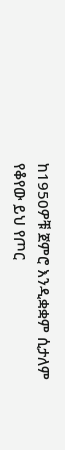ከ1950ዎቹ ጀምሮ እንዲቋቋም ሲታለም የቆየው ይህ የጦር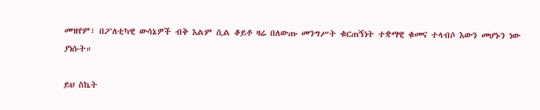መዝየም፣ በፖለቲካዊ ውሳኔዎች ብቅ እልም ሲል ቆይቶ ዛሬ በለውጡ መንግሥት ቁርጠኝነት ተቋማዊ ቁመና ተላብሶ እውን መሆኑን ነው ያነሱት።

ይህ ስኬት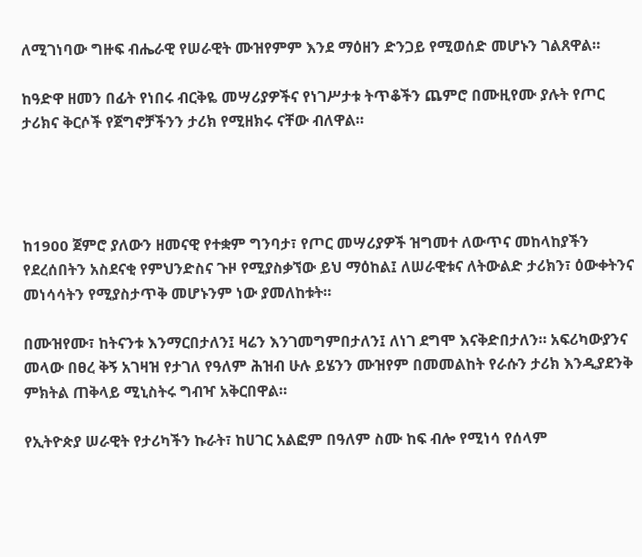ለሚገነባው ግዙፍ ብሔራዊ የሠራዊት ሙዝየምም እንደ ማዕዘን ድንጋይ የሚወሰድ መሆኑን ገልጸዋል።

ከዓድዋ ዘመን በፊት የነበሩ ብርቅዬ መሣሪያዎችና የነገሥታቱ ትጥቆችን ጨምሮ በሙዚየሙ ያሉት የጦር ታሪክና ቅርሶች የጀግኖቻችንን ታሪክ የሚዘክሩ ናቸው ብለዋል።




ከ1900 ጀምሮ ያለውን ዘመናዊ የተቋም ግንባታ፣ የጦር መሣሪያዎች ዝግመተ ለውጥና መከላከያችን የደረሰበትን አስደናቂ የምህንድስና ጉዞ የሚያስቃኘው ይህ ማዕከል፤ ለሠራዊቱና ለትውልድ ታሪክን፣ ዕውቀትንና መነሳሳትን የሚያስታጥቅ መሆኑንም ነው ያመለከቱት።

በሙዝየሙ፣ ከትናንቱ እንማርበታለን፤ ዛሬን እንገመግምበታለን፤ ለነገ ደግሞ እናቅድበታለን። አፍሪካውያንና መላው በፀረ ቅኝ አገዛዝ የታገለ የዓለም ሕዝብ ሁሉ ይሄንን ሙዝየም በመመልከት የራሱን ታሪክ እንዲያደንቅ ምክትል ጠቅላይ ሚኒስትሩ ግብዣ አቅርበዋል።

የኢትዮጵያ ሠራዊት የታሪካችን ኩራት፣ ከሀገር አልፎም በዓለም ስሙ ከፍ ብሎ የሚነሳ የሰላም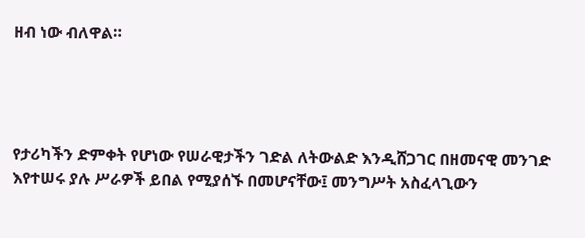ዘብ ነው ብለዋል።




የታሪካችን ድምቀት የሆነው የሠራዊታችን ገድል ለትውልድ እንዲሸጋገር በዘመናዊ መንገድ እየተሠሩ ያሉ ሥራዎች ይበል የሚያሰኙ በመሆናቸው፤ መንግሥት አስፈላጊውን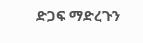ድጋፍ ማድረጉን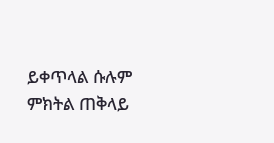ይቀጥላል ሱሉም ምክትል ጠቅላይ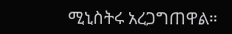ሚኒስትሩ አረጋግጠዋል።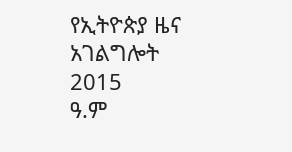የኢትዮጵያ ዜና አገልግሎት
2015
ዓ.ም